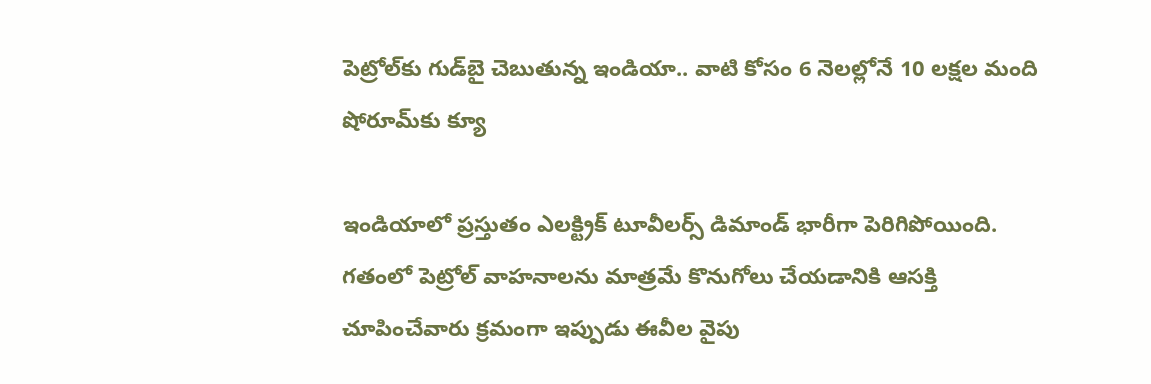పెట్రోల్‌కు గుడ్‌బై చెబుతున్న ఇండియా.. వాటి కోసం 6 నెలల్లోనే 10 లక్షల మంది షోరూమ్‌కు క్యూ

ఇండియాలో ప్రస్తుతం ఎలక్ట్రిక్ టూవీలర్స్ డిమాండ్ భారీగా పెరిగిపోయింది. గతంలో పెట్రోల్ వాహనాలను మాత్రమే కొనుగోలు చేయడానికి ఆసక్తి చూపించేవారు క్రమంగా ఇప్పుడు ఈవీల వైపు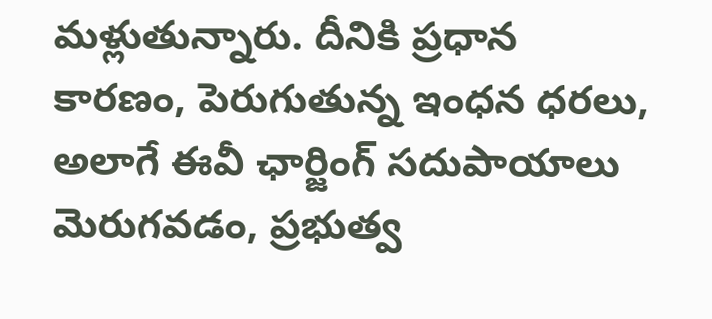మళ్లుతున్నారు. దీనికి ప్రధాన కారణం, పెరుగుతున్న ఇంధన ధరలు, అలాగే ఈవీ ఛార్జింగ్ సదుపాయాలు మెరుగవడం, ప్రభుత్వ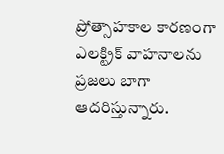ప్రోత్సాహకాల కారణంగా ఎలక్ట్రిక్ వాహనాలను ప్రజలు బాగా ఆదరిస్తున్నారు.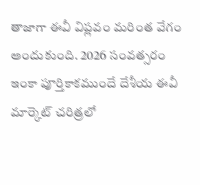తాజాగా ఈవీ విప్లవం మరింత వేగం అందుకుంది. 2026 సంవత్సరం ఇంకా పూర్తికాకముందే దేశీయ ఈవీ మార్కెట్ చరిత్రలో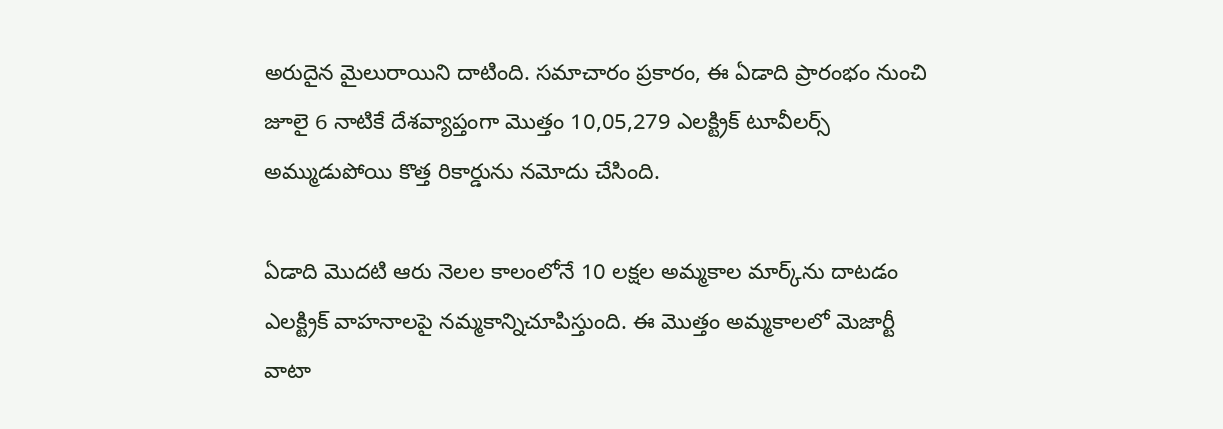అరుదైన మైలురాయిని దాటింది. సమాచారం ప్రకారం, ఈ ఏడాది ప్రారంభం నుంచి జూలై 6 నాటికే దేశవ్యాప్తంగా మొత్తం 10,05,279 ఎలక్ట్రిక్ టూవీలర్స్ అమ్ముడుపోయి కొత్త రికార్డును నమోదు చేసింది.

ఏడాది మొదటి ఆరు నెలల కాలంలోనే 10 లక్షల అమ్మకాల మార్క్‌ను దాటడం ఎలక్ట్రిక్ వాహనాలపై నమ్మకాన్నిచూపిస్తుంది. ఈ మొత్తం అమ్మకాలలో మెజార్టీ వాటా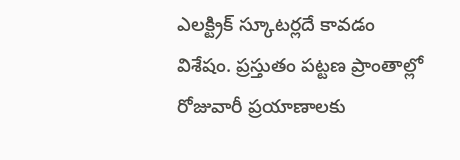ఎలక్ట్రిక్ స్కూటర్లదే కావడం విశేషం. ప్రస్తుతం పట్టణ ప్రాంతాల్లో రోజువారీ ప్రయాణాలకు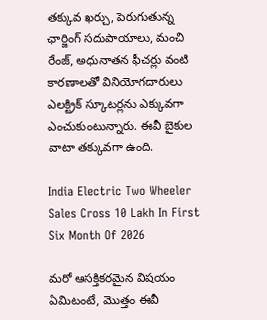తక్కువ ఖర్చు, పెరుగుతున్న ఛార్జింగ్ సదుపాయాలు, మంచి రేంజ్, అధునాతన ఫీచర్లు వంటి కారణాలతో వినియోగదారులు ఎలక్ట్రిక్ స్కూటర్లను ఎక్కువగా ఎంచుకుంటున్నారు. ఈవీ బైకుల వాటా తక్కువగా ఉంది.

India Electric Two Wheeler Sales Cross 10 Lakh In First Six Month Of 2026

మరో ఆసక్తికరమైన విషయం ఏమిటంటే, మొత్తం ఈవీ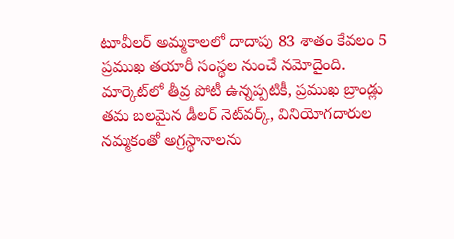టూవీలర్ అమ్మకాలలో దాదాపు 83 శాతం కేవలం 5 ప్రముఖ తయారీ సంస్థల నుంచే నమోదైంది. మార్కెట్‌లో తీవ్ర పోటీ ఉన్నప్పటికీ, ప్రముఖ బ్రాండ్లు తమ బలమైన డీలర్ నెట్‌వర్క్, వినియోగదారుల నమ్మకంతో అగ్రస్థానాలను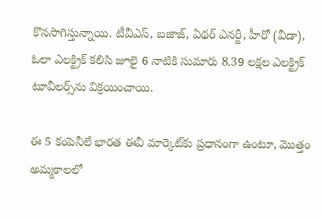కొనసాగిస్తున్నాయి. టీవీఎస్, బజాజ్, ఏథర్ ఎనర్జీ, హీరో (వీడా), ఓలా ఎలక్ట్రిక్ కలిసి జూలై 6 నాటికి సుమారు 8.39 లక్షల ఎలక్ట్రిక్ టూవీలర్స్‌ను విక్రయించాయి.

ఈ 5 కంపెనీలే భారత ఈవీ మార్కెట్‌కు ప్రధానంగా ఉంటూ, మొత్తం అమ్మకాలలో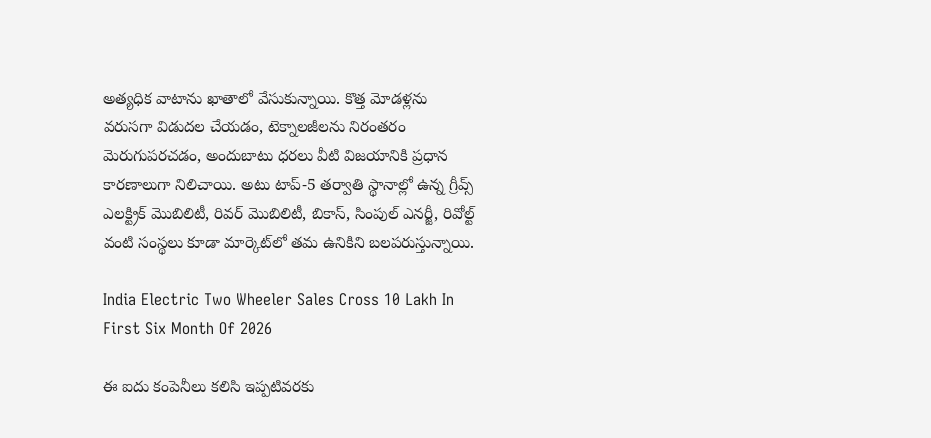అత్యధిక వాటాను ఖాతాలో వేసుకున్నాయి. కొత్త మోడళ్లను వరుసగా విడుదల చేయడం, టెక్నాలజీలను నిరంతరం మెరుగుపరచడం, అందుబాటు ధరలు వీటి విజయానికి ప్రధాన కారణాలుగా నిలిచాయి. అటు టాప్-5 తర్వాతి స్థానాల్లో ఉన్న గ్రీవ్స్ ఎలక్ట్రిక్ మొబిలిటీ, రివర్ మొబిలిటీ, బికాస్, సింపుల్ ఎనర్జీ, రివోల్ట్ వంటి సంస్థలు కూడా మార్కెట్‌లో తమ ఉనికిని బలపరుస్తున్నాయి.

India Electric Two Wheeler Sales Cross 10 Lakh In First Six Month Of 2026

ఈ ఐదు కంపెనీలు కలిసి ఇప్పటివరకు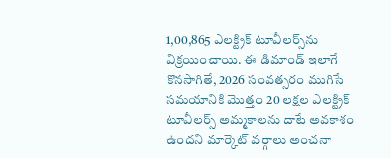1,00,865 ఎలక్ట్రిక్ టూవీలర్స్‌ను విక్రయించాయి. ఈ డిమాండ్ ఇలాగే కొనసాగితే, 2026 సంవత్సరం ముగిసే సమయానికి మొత్తం 20 లక్షల ఎలక్ట్రిక్ టూవీలర్స్ అమ్మకాలను దాటే అవకాశం ఉందని మార్కెట్ వర్గాలు అంచనా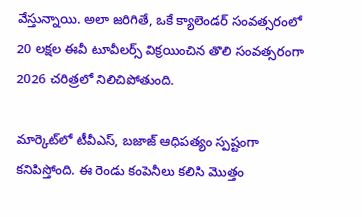వేస్తున్నాయి. అలా జరిగితే, ఒకే క్యాలెండర్ సంవత్సరంలో 20 లక్షల ఈవీ టూవీలర్స్ విక్రయించిన తొలి సంవత్సరంగా 2026 చరిత్రలో నిలిచిపోతుంది.

మార్కెట్‌లో టీవీఎస్, బజాజ్ ఆధిపత్యం స్పష్టంగా కనిపిస్తోంది. ఈ రెండు కంపెనీలు కలిసి మొత్తం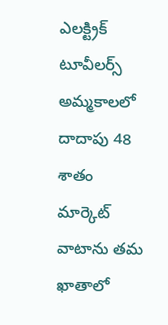ఎలక్ట్రిక్ టూవీలర్స్ అమ్మకాలలో దాదాపు 48 శాతం మార్కెట్ వాటాను తమ ఖాతాలో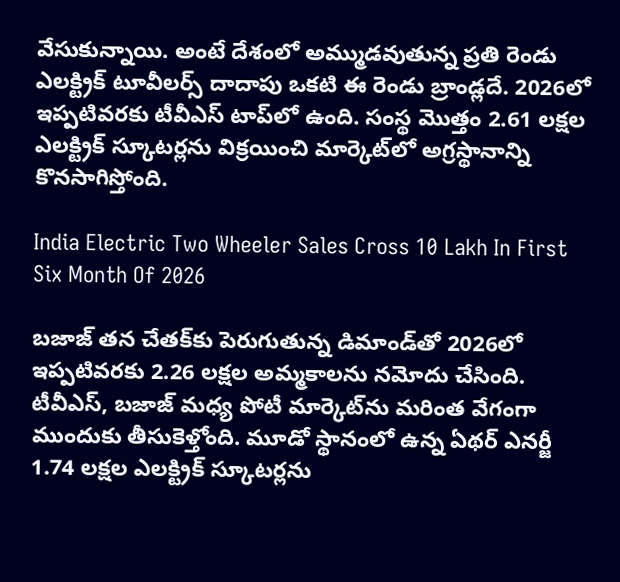వేసుకున్నాయి. అంటే దేశంలో అమ్ముడవుతున్న ప్రతి రెండు ఎలక్ట్రిక్ టూవీలర్స్ దాదాపు ఒకటి ఈ రెండు బ్రాండ్లదే. 2026లో ఇప్పటివరకు టీవీఎస్ టాప్‌లో ఉంది. సంస్థ మొత్తం 2.61 లక్షల ఎలక్ట్రిక్ స్కూటర్లను విక్రయించి మార్కెట్‌లో అగ్రస్థానాన్ని కొనసాగిస్తోంది.

India Electric Two Wheeler Sales Cross 10 Lakh In First Six Month Of 2026

బజాజ్ తన చేతక్‌కు పెరుగుతున్న డిమాండ్‌తో 2026లో ఇప్పటివరకు 2.26 లక్షల అమ్మకాలను నమోదు చేసింది. టీవీఎస్, బజాజ్ మధ్య పోటీ మార్కెట్‌ను మరింత వేగంగా ముందుకు తీసుకెళ్తోంది. మూడో స్థానంలో ఉన్న ఏథర్ ఎనర్జీ 1.74 లక్షల ఎలక్ట్రిక్ స్కూటర్లను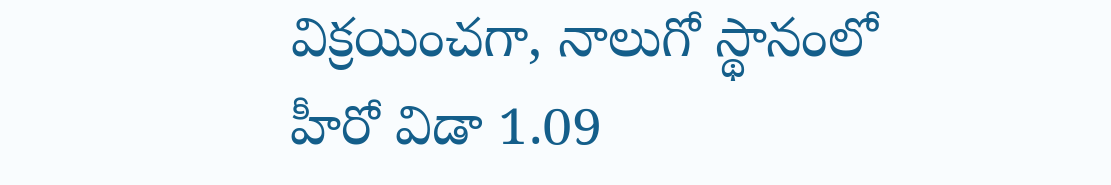విక్రయించగా, నాలుగో స్థానంలో హీరో విడా 1.09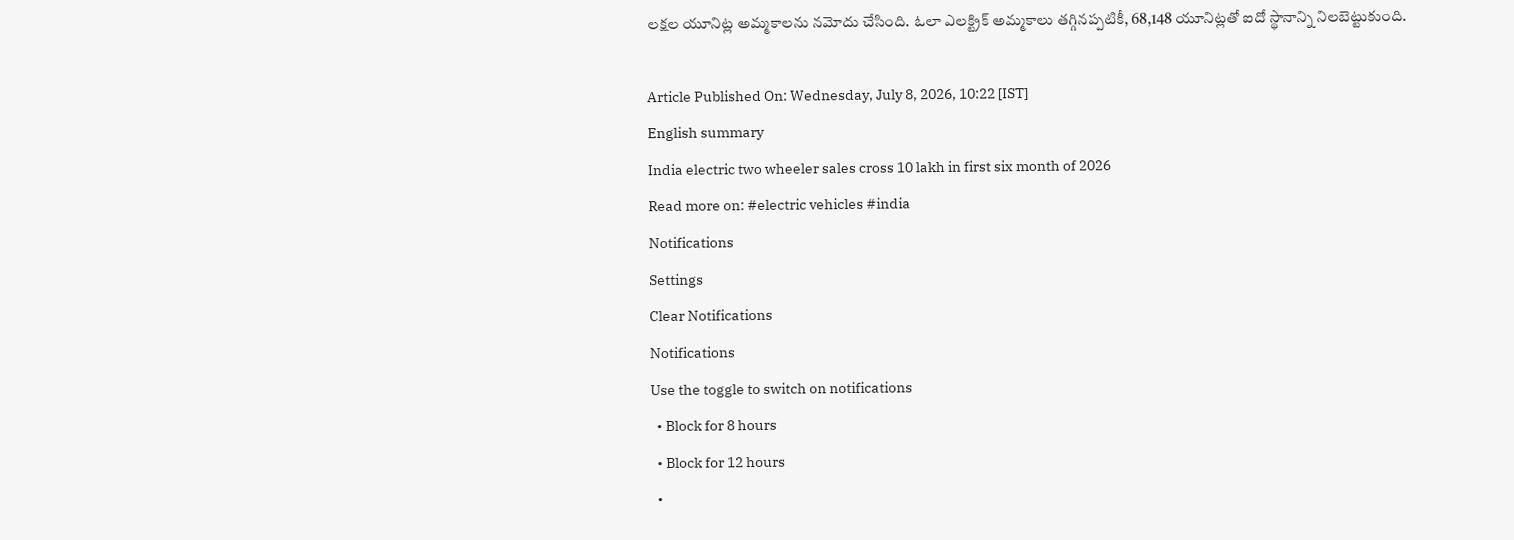లక్షల యూనిట్ల అమ్మకాలను నమోదు చేసింది. ఓలా ఎలక్ట్రిక్ అమ్మకాలు తగ్గినప్పటికీ, 68,148 యూనిట్లతో ఐదో స్థానాన్ని నిలబెట్టుకుంది.

Article Published On: Wednesday, July 8, 2026, 10:22 [IST]
English summary
India electric two wheeler sales cross 10 lakh in first six month of 2026
Read more on: #electric vehicles #india
Notifications
Settings
Clear Notifications
Notifications
Use the toggle to switch on notifications
  • Block for 8 hours
  • Block for 12 hours
  •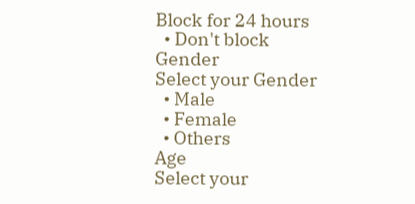Block for 24 hours
  • Don't block
Gender
Select your Gender
  • Male
  • Female
  • Others
Age
Select your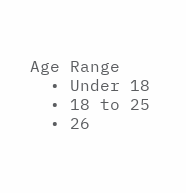Age Range
  • Under 18
  • 18 to 25
  • 26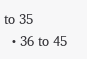to 35
  • 36 to 45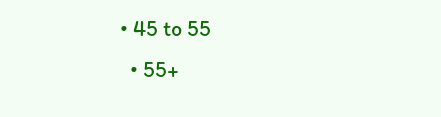• 45 to 55
  • 55+